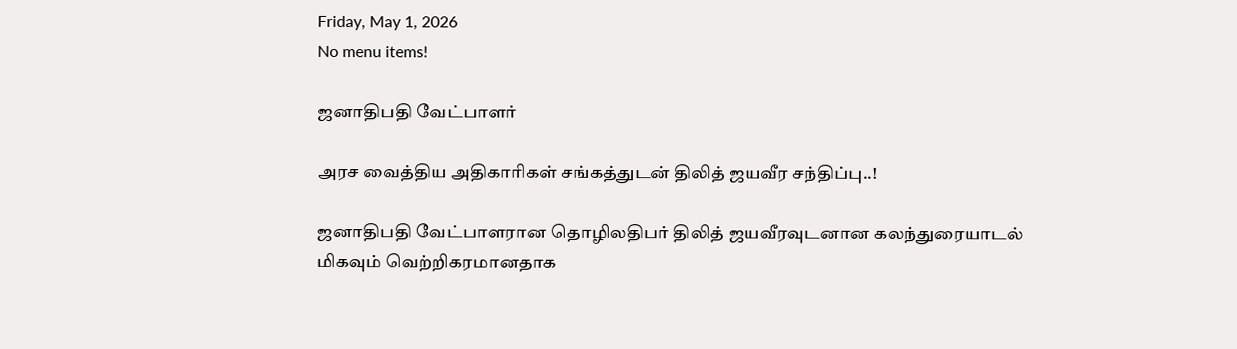Friday, May 1, 2026
No menu items!

ஜனாதிபதி வேட்பாளர்

அரச வைத்திய அதிகாரிகள் சங்கத்துடன் திலித் ஜயவீர சந்திப்பு..!

ஜனாதிபதி வேட்பாளரான தொழிலதிபர் திலித் ஜயவீரவுடனான கலந்துரையாடல் மிகவும் வெற்றிகரமானதாக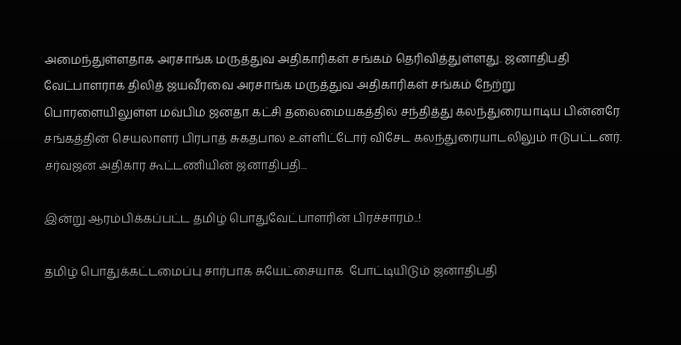அமைந்துள்ளதாக அரசாங்க மருத்துவ அதிகாரிகள் சங்கம் தெரிவித்துள்ளது. ஜனாதிபதி வேட்பாளராக திலித் ஜயவீரவை அரசாங்க மருத்துவ அதிகாரிகள் சங்கம் நேற்று பொரளையிலுள்ள மவ்பிம ஜனதா கட்சி தலைமையகத்தில் சந்தித்து கலந்துரையாடிய பின்னரே சங்கத்தின் செயலாளர் பிரபாத் சுகதபால உள்ளிட்டோர் விசேட கலந்துரையாடலிலும் ஈடுபட்டனர். சர்வஜன அதிகார கூட்டணியின் ஜனாதிபதி...

இன்று ஆரம்பிக்கப்பட்ட தமிழ் பொதுவேட்பாளரின் பிரச்சாரம்..!

தமிழ் பொதுக்கட்டமைப்பு சார்பாக சுயேட்சையாக  போட்டியிடும் ஜனாதிபதி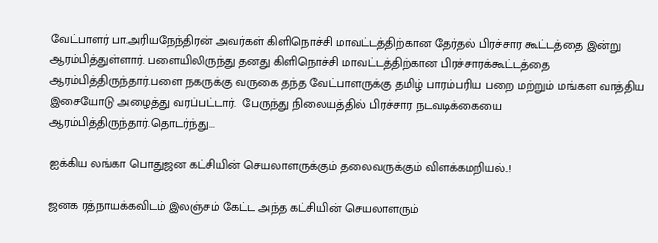வேட்பாளர் பா.அரியநேந்திரன் அவர்கள் கிளிநொச்சி மாவட்டத்திற்கான தேர்தல் பிரச்சார கூட்டத்தை இன்று ஆரம்பித்துள்ளார். பளையிலிருந்து தனது கிளிநொச்சி மாவட்டத்திற்கான பிரச்சாரக்கூட்டத்தை ஆரம்பித்திருந்தார்.பளை நகருக்கு வருகை தந்த வேட்பாளருக்கு தமிழ் பாரம்பரிய பறை மற்றும் மங்கள வாத்திய இசையோடு அழைத்து வரப்பட்டார்.  பேருந்து நிலையத்தில் பிரச்சார நடவடிக்கையை ஆரம்பித்திருந்தார்.தொடர்ந்து...

ஐக்கிய லங்கா பொதுஜன கட்சியின் செயலாளருக்கும் தலைவருக்கும் விளக்கமறியல்..!

ஜனக ரத்நாயக்கவிடம் இலஞ்சம் கேட்ட அந்த கட்சியின் செயலாளரும்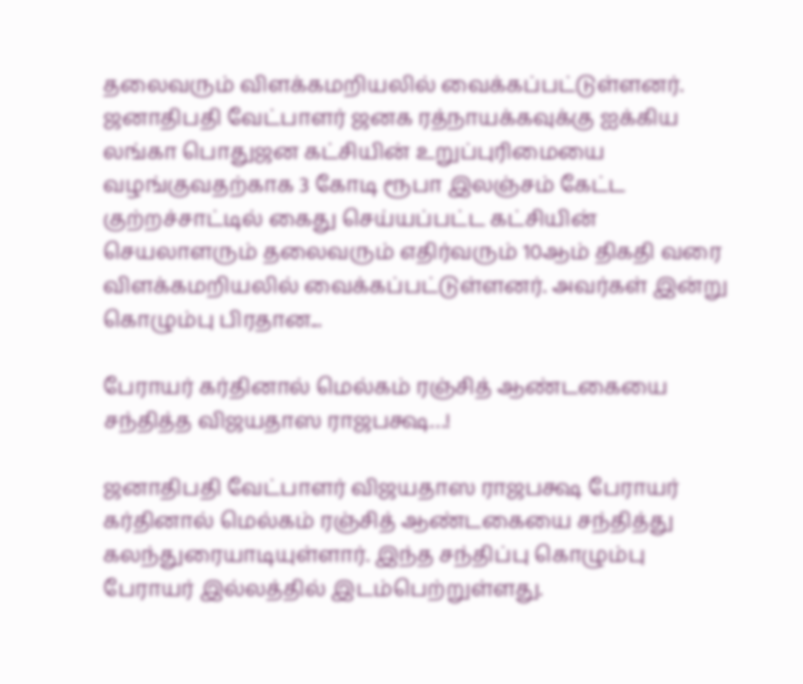தலைவரும் விளக்கமறியலில் வைக்கப்பட்டுள்ளனர். ஜனாதிபதி வேட்பாளர் ஜனக ரத்நாயக்கவுக்கு ஐக்கிய லங்கா பொதுஜன கட்சியின் உறுப்புரிமையை வழங்குவதற்காக 3 கோடி ரூபா இலஞ்சம் கேட்ட குற்றச்சாட்டில் கைது செய்யப்பட்ட கட்சியின் செயலாளரும் தலைவரும் எதிர்வரும் 10ஆம் திகதி வரை விளக்கமறியலில் வைக்கப்பட்டுள்ளனர். அவர்கள் இன்று கொழும்பு பிரதான...

பேராயர் கர்தினால் மெல்கம் ரஞ்சித் ஆண்டகையை சந்தித்த விஜயதாஸ ராஜபக்ஷ…!

ஜனாதிபதி வேட்பாளர் விஜயதாஸ ராஜபக்ஷ பேராயர் கர்தினால் மெல்கம் ரஞ்சித் ஆண்டகையை சந்தித்து கலந்துரையாடியுள்ளார். இந்த சந்திப்பு கொழும்பு பேராயர் இல்லத்தில் இடம்பெற்றுள்ளது.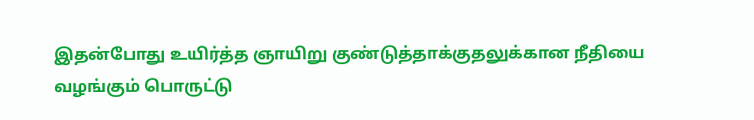இதன்போது உயிர்த்த ஞாயிறு குண்டுத்தாக்குதலுக்கான நீதியை வழங்கும் பொருட்டு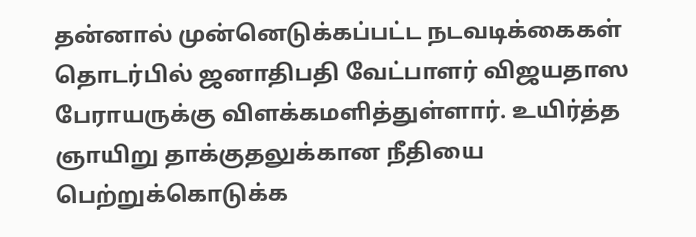தன்னால் முன்னெடுக்கப்பட்ட நடவடிக்கைகள் தொடர்பில் ஜனாதிபதி வேட்பாளர் விஜயதாஸ பேராயருக்கு விளக்கமளித்துள்ளார். உயிர்த்த ஞாயிறு தாக்குதலுக்கான நீதியை பெற்றுக்கொடுக்க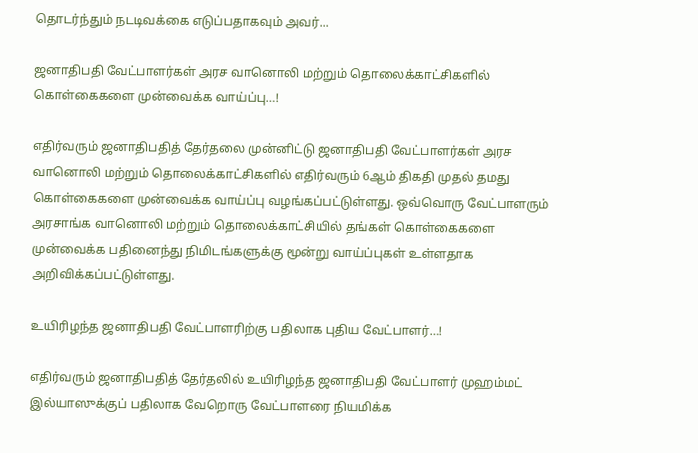தொடர்ந்தும் நடடிவக்கை எடுப்பதாகவும் அவர்...

ஜனாதிபதி வேட்பாளர்கள் அரச வானொலி மற்றும் தொலைக்காட்சிகளில் கொள்கைகளை முன்வைக்க வாய்ப்பு…!

எதிர்வரும் ஜனாதிபதித் தேர்தலை முன்னிட்டு ஜனாதிபதி வேட்பாளர்கள் அரச வானொலி மற்றும் தொலைக்காட்சிகளில் எதிர்வரும் 6ஆம் திகதி முதல் தமது கொள்கைகளை முன்வைக்க வாய்ப்பு வழங்கப்பட்டுள்ளது. ஒவ்வொரு வேட்பாளரும் அரசாங்க வானொலி மற்றும் தொலைக்காட்சியில் தங்கள் கொள்கைகளை முன்வைக்க பதினைந்து நிமிடங்களுக்கு மூன்று வாய்ப்புகள் உள்ளதாக அறிவிக்கப்பட்டுள்ளது.

உயிரிழந்த ஜனாதிபதி வேட்பாளரிற்கு பதிலாக புதிய வேட்பாளர்…!

எதிர்வரும் ஜனாதிபதித் தேர்தலில் உயிரிழந்த ஜனாதிபதி வேட்பாளர் முஹம்மட் இல்யாஸுக்குப் பதிலாக வேறொரு வேட்பாளரை நியமிக்க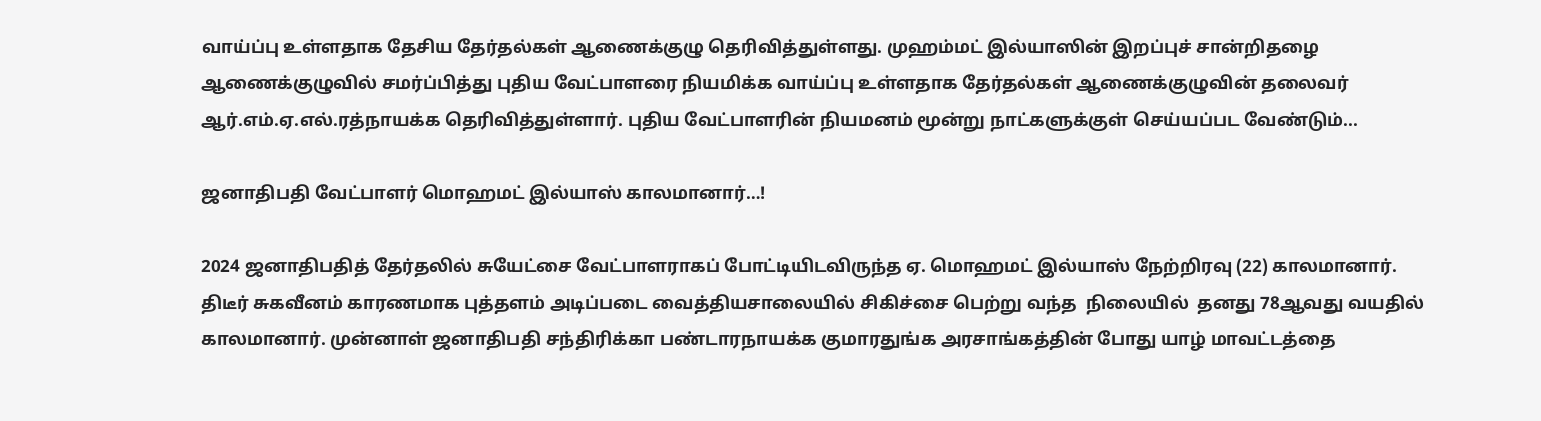வாய்ப்பு உள்ளதாக தேசிய தேர்தல்கள் ஆணைக்குழு தெரிவித்துள்ளது. முஹம்மட் இல்யாஸின் இறப்புச் சான்றிதழை ஆணைக்குழுவில் சமர்ப்பித்து புதிய வேட்பாளரை நியமிக்க வாய்ப்பு உள்ளதாக தேர்தல்கள் ஆணைக்குழுவின் தலைவர் ஆர்.எம்.ஏ.எல்.ரத்நாயக்க தெரிவித்துள்ளார். புதிய வேட்பாளரின் நியமனம் மூன்று நாட்களுக்குள் செய்யப்பட வேண்டும்...

ஜனாதிபதி வேட்பாளர் மொஹமட் இல்யாஸ் காலமானார்…!

2024 ஜனாதிபதித் தேர்தலில் சுயேட்சை வேட்பாளராகப் போட்டியிடவிருந்த ஏ. மொஹமட் இல்யாஸ் நேற்றிரவு (22) காலமானார். திடீர் சுகவீனம் காரணமாக புத்தளம் அடிப்படை வைத்தியசாலையில் சிகிச்சை பெற்று வந்த  நிலையில்  தனது 78ஆவது வயதில் காலமானார். முன்னாள் ஜனாதிபதி சந்திரிக்கா பண்டாரநாயக்க குமாரதுங்க அரசாங்கத்தின் போது யாழ் மாவட்டத்தை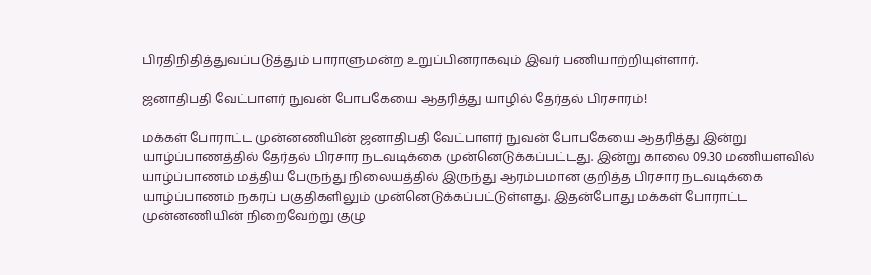பிரதிநிதித்துவப்படுத்தும் பாராளுமன்ற உறுப்பினராகவும் இவர் பணியாற்றியுள்ளார்.

ஜனாதிபதி வேட்பாளர் நுவன் போபகேயை ஆதரித்து யாழில் தேர்தல் பிரசாரம்!

மக்கள் போராட்ட முன்னணியின் ஜனாதிபதி வேட்பாளர் நுவன் போபகேயை ஆதரித்து இன்று யாழ்ப்பாணத்தில் தேர்தல் பிரசார நடவடிக்கை முன்னெடுக்கப்பட்டது. இன்று காலை 09.30 மணியளவில் யாழ்ப்பாணம் மத்திய பேருந்து நிலையத்தில் இருந்து ஆரம்பமான குறித்த பிரசார நடவடிக்கை யாழ்ப்பாணம் நகரப் பகுதிகளிலும் முன்னெடுக்கப்பட்டுள்ளது. இதன்போது மக்கள் போராட்ட முன்னணியின் நிறைவேற்று குழு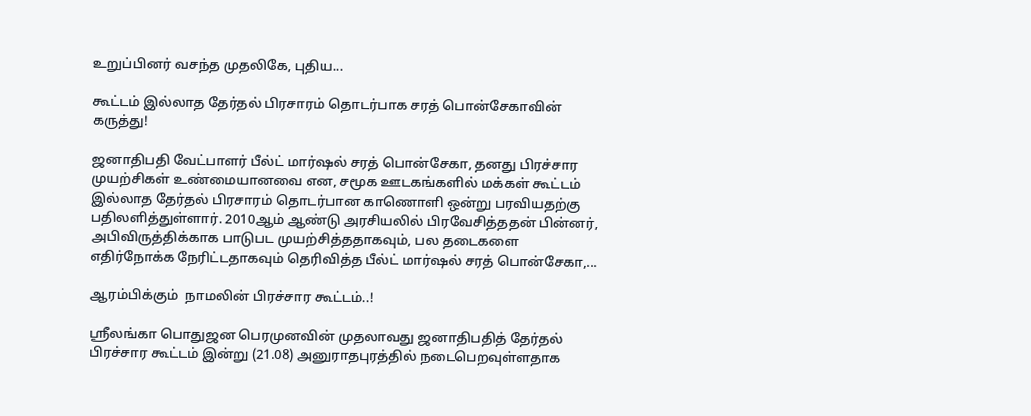உறுப்பினர் வசந்த முதலிகே, புதிய...

கூட்டம் இல்லாத தேர்தல் பிரசாரம் தொடர்பாக சரத் பொன்சேகாவின் கருத்து!

ஜனாதிபதி வேட்பாளர் பீல்ட் மார்ஷல் சரத் பொன்சேகா, தனது பிரச்சார முயற்சிகள் உண்மையானவை என, சமூக ஊடகங்களில் மக்கள் கூட்டம் இல்லாத தேர்தல் பிரசாரம் தொடர்பான காணொளி ஒன்று பரவியதற்கு பதிலளித்துள்ளார். 2010ஆம் ஆண்டு அரசியலில் பிரவேசித்ததன் பின்னர், அபிவிருத்திக்காக பாடுபட முயற்சித்ததாகவும், பல தடைகளை எதிர்நோக்க நேரிட்டதாகவும் தெரிவித்த பீல்ட் மார்ஷல் சரத் பொன்சேகா,...

ஆரம்பிக்கும்  நாமலின் பிரச்சார கூட்டம்..!

ஸ்ரீலங்கா பொதுஜன பெரமுனவின் முதலாவது ஜனாதிபதித் தேர்தல் பிரச்சார கூட்டம் இன்று (21.08) அனுராதபுரத்தில் நடைபெறவுள்ளதாக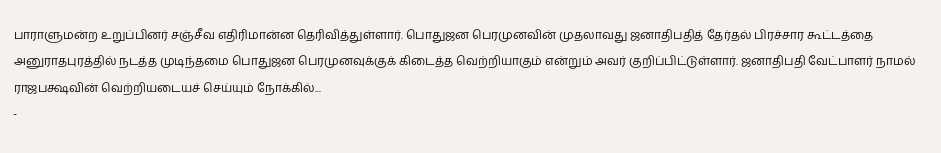பாராளுமன்ற உறுப்பினர் சஞ்சீவ எதிரிமான்ன தெரிவித்துள்ளார். பொதுஜன பெரமுனவின் முதலாவது ஜனாதிபதித் தேர்தல் பிரச்சார கூட்டத்தை அனுராதபுரத்தில் நடத்த முடிந்தமை பொதுஜன பெரமுனவுக்குக் கிடைத்த வெற்றியாகும் என்றும் அவர் குறிப்பிட்டுள்ளார். ஜனாதிபதி வேட்பாளர் நாமல் ராஜபக்ஷவின் வெற்றியடையச் செய்யும் நோக்கில்...
-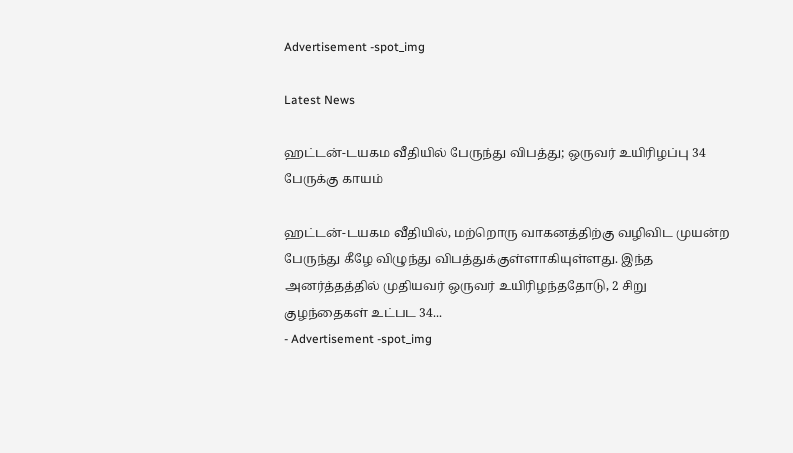Advertisement -spot_img

Latest News

ஹட்டன்-டயகம வீதியில் பேருந்து விபத்து; ஒருவர் உயிரிழப்பு 34 பேருக்கு காயம்

ஹட்டன்-டயகம வீதியில், மற்றொரு வாகனத்திற்கு வழிவிட முயன்ற பேருந்து கீழே விழுந்து விபத்துக்குள்ளாகியுள்ளது. இந்த அனர்த்தத்தில் முதியவர் ஒருவர் உயிரிழந்ததோடு, 2 சிறு குழந்தைகள் உட்பட 34...
- Advertisement -spot_img